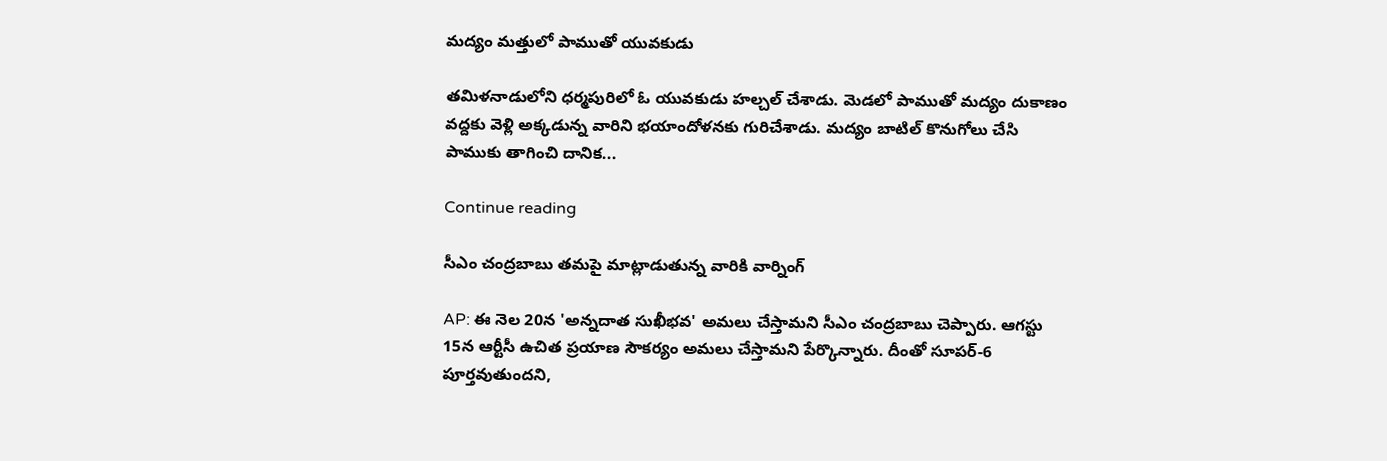మద్యం మత్తులో పాముతో యువకుడు

తమిళనాడులోని ధర్మపురిలో ఓ యువకుడు హల్చల్ చేశాడు. మెడలో పాముతో మద్యం దుకాణం వద్దకు వెళ్లి అక్కడున్న వారిని భయాందోళనకు గురిచేశాడు. మద్యం బాటిల్ కొనుగోలు చేసి పాముకు తాగించి దానిక...

Continue reading

సీఎం చంద్రబాబు తమపై మాట్లాడుతున్న వారికి వార్నింగ్

AP: ఈ నెల 20న 'అన్నదాత సుఖీభవ' అమలు చేస్తామని సీఎం చంద్రబాబు చెప్పారు. ఆగస్టు 15న ఆర్టీసీ ఉచిత ప్రయాణ సౌకర్యం అమలు చేస్తామని పేర్కొన్నారు. దీంతో సూపర్-6 పూర్తవుతుందని,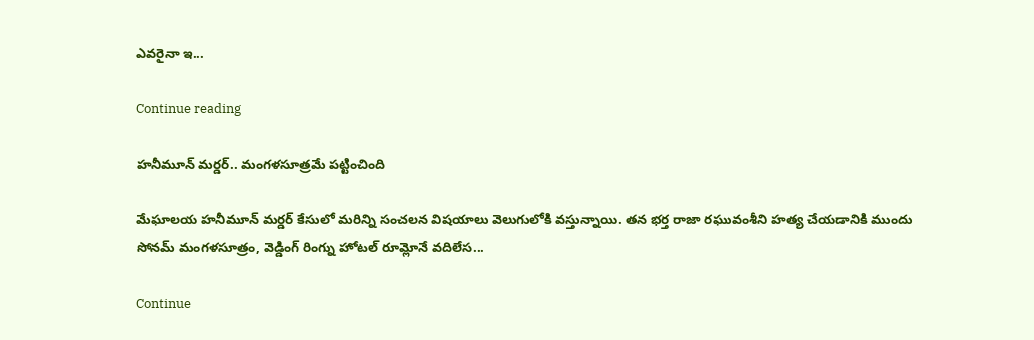ఎవరైనా ఇ...

Continue reading

హనీమూన్ మర్డర్.. మంగళసూత్రమే పట్టించింది

మేఘాలయ హనీమూన్ మర్డర్ కేసులో మరిన్ని సంచలన విషయాలు వెలుగులోకి వస్తున్నాయి. తన భర్త రాజా రఘువంశీని హత్య చేయడానికి ముందు సోనమ్ మంగళసూత్రం, వెడ్డింగ్ రింగ్ను హోటల్ రూమ్లోనే వదిలేస...

Continue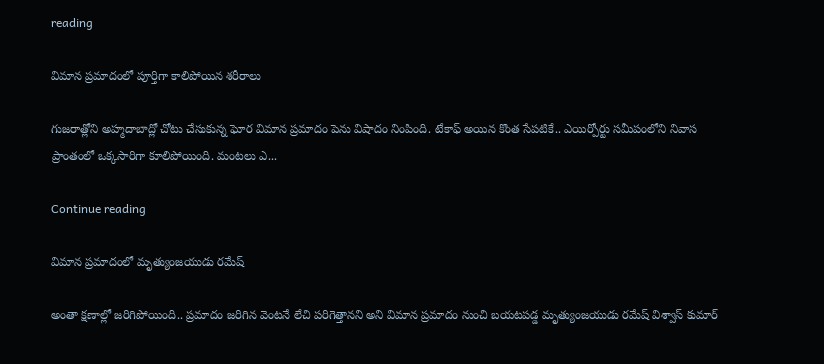reading

విమాన ప్రమాదంలో పూర్తిగా కాలిపోయిన శరీరాలు

గుజరాత్లోని అహ్మదాబాద్లో చోటు చేసుకున్న ఘోర విమాన ప్రమాదం పెను విషాదం నింపింది. టేకాఫ్ అయిన కొంత సేపటికే.. ఎయిర్పోర్టు సమీపంలోని నివాస ప్రాంతంలో ఒక్కసారిగా కూలిపోయింది. మంటలు ఎ...

Continue reading

విమాన ప్రమాదంలో మృత్యుంజయుడు రమేష్

అంతా క్షణాల్లో జరిగిపోయింది.. ప్రమాదం జరిగిన వెంటనే లేచి పరిగెత్తానని అని విమాన ప్రమాదం నుంచి బయటపడ్డ మృత్యుంజయుడు రమేష్ విశ్వాస్ కుమార్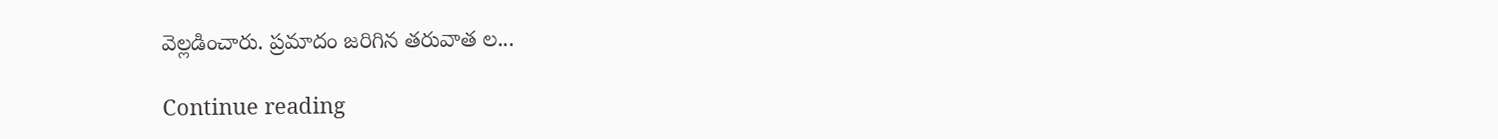వెల్లడించారు. ప్రమాదం జరిగిన తరువాత ల...

Continue reading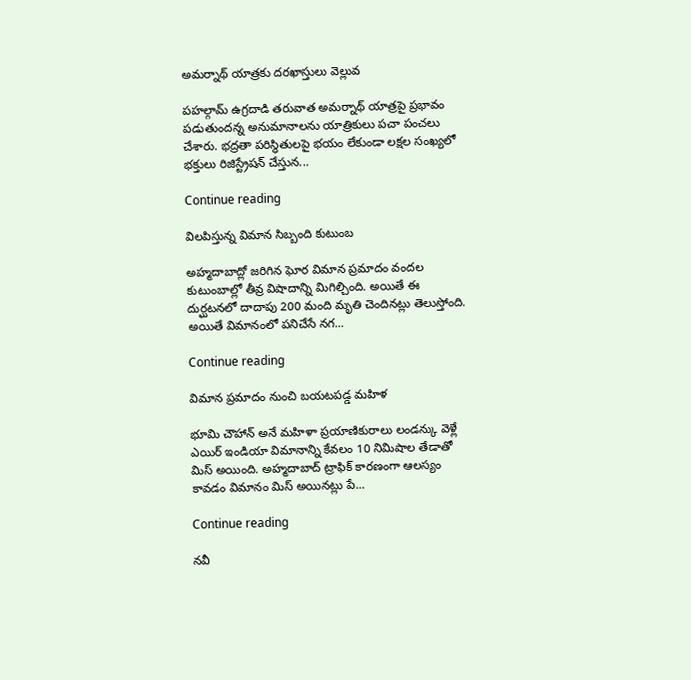అమర్నాథ్ యాత్రకు దరఖాస్తులు వెల్లువ

పహల్గామ్ ఉగ్రదాడి తరువాత అమర్నాథ్ యాత్రపై ప్రభావం పడుతుందన్న అనుమానాలను యాత్రికులు పచా పంచలు చేశారు. భద్రతా పరిస్థితులపై భయం లేకుండా లక్షల సంఖ్యలో భక్తులు రిజిస్ట్రేషన్ చేస్తున...

Continue reading

విలపిస్తున్న విమాన సిబ్బంది కుటుంబ

అహ్మదాబాద్లో జరిగిన ఘోర విమాన ప్రమాదం వందల కుటుంబాల్లో తీవ్ర విషాదాన్ని మిగిల్చింది. అయితే ఈ దుర్ఘటనలో దాదాపు 200 మంది మృతి చెందినట్లు తెలుస్తోంది. అయితే విమానంలో పనిచేసే నగ...

Continue reading

విమాన ప్రమాదం నుంచి బయటపడ్డ మహిళ

భూమి చౌహాన్ అనే మహిళా ప్రయాణికురాలు లండన్కు వెళ్లే ఎయిర్ ఇండియా విమానాన్ని కేవలం 10 నిమిషాల తేడాతో మిస్ అయింది. అహ్మదాబాద్ ట్రాఫిక్ కారణంగా ఆలస్యం కావడం విమానం మిస్ అయినట్లు పే...

Continue reading

నవీ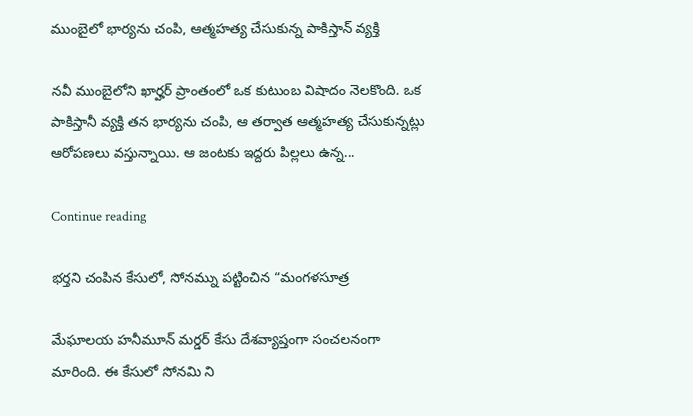ముంబైలో భార్యను చంపి, ఆత్మహత్య చేసుకున్న పాకిస్తాన్ వ్యక్తి

నవీ ముంబైలోని ఖార్హర్ ప్రాంతంలో ఒక కుటుంబ విషాదం నెలకొంది. ఒక పాకిస్తానీ వ్యక్తి తన భార్యను చంపి, ఆ తర్వాత ఆత్మహత్య చేసుకున్నట్లు ఆరోపణలు వస్తున్నాయి. ఆ జంటకు ఇద్దరు పిల్లలు ఉన్న...

Continue reading

భర్తని చంపిన కేసులో, సోనమ్ను పట్టించిన “మంగళసూత్ర

మేఘాలయ హనీమూన్ మర్డర్ కేసు దేశవ్యాప్తంగా సంచలనంగా మారింది. ఈ కేసులో సోనమి ని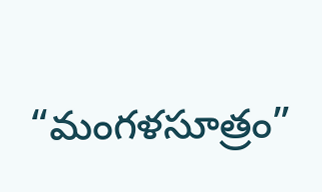“మంగళసూత్రం”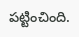పట్టించింది.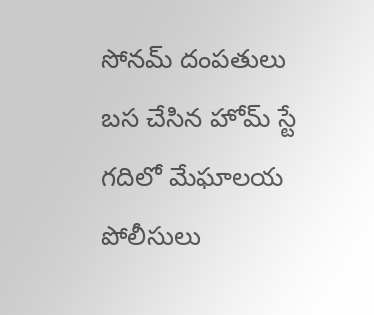సోనమ్ దంపతులు బస చేసిన హోమ్ స్టే గదిలో మేఘాలయ పోలీసులు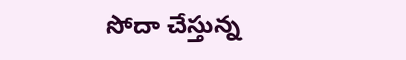సోదా చేస్తున్న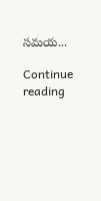సమయ...

Continue reading